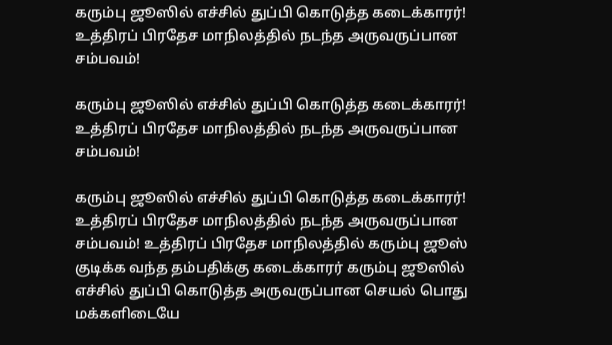கரும்பு ஜூஸில் எச்சில் துப்பி கொடுத்த கடைக்காரர்! உத்திரப் பிரதேச மாநிலத்தில் நடந்த அருவருப்பான சம்பவம்!

கரும்பு ஜூஸில் எச்சில் துப்பி கொடுத்த கடைக்காரர்! உத்திரப் பிரதேச மாநிலத்தில் நடந்த அருவருப்பான சம்பவம்!

கரும்பு ஜூஸில் எச்சில் துப்பி கொடுத்த கடைக்காரர்! உத்திரப் பிரதேச மாநிலத்தில் நடந்த அருவருப்பான சம்பவம்! உத்திரப் பிரதேச மாநிலத்தில் கரும்பு ஜூஸ் குடிக்க வந்த தம்பதிக்கு கடைக்காரர் கரும்பு ஜூஸில் எச்சில் துப்பி கொடுத்த அருவருப்பான செயல் பொது மக்களிடையே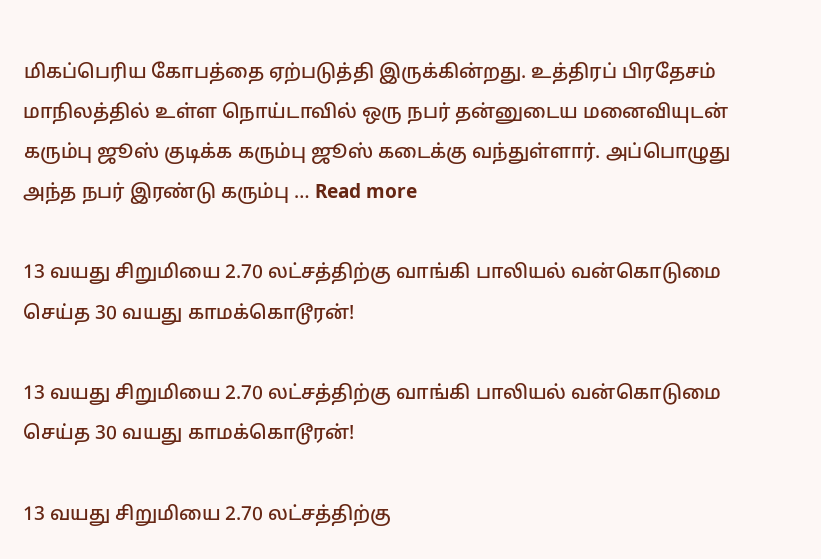மிகப்பெரிய கோபத்தை ஏற்படுத்தி இருக்கின்றது. உத்திரப் பிரதேசம் மாநிலத்தில் உள்ள நொய்டாவில் ஒரு நபர் தன்னுடைய மனைவியுடன் கரும்பு ஜூஸ் குடிக்க கரும்பு ஜூஸ் கடைக்கு வந்துள்ளார். அப்பொழுது அந்த நபர் இரண்டு கரும்பு … Read more

13 வயது சிறுமியை 2.70 லட்சத்திற்கு வாங்கி பாலியல் வன்கொடுமை செய்த 30 வயது காமக்கொடூரன்!

13 வயது சிறுமியை 2.70 லட்சத்திற்கு வாங்கி பாலியல் வன்கொடுமை செய்த 30 வயது காமக்கொடூரன்!

13 வயது சிறுமியை 2.70 லட்சத்திற்கு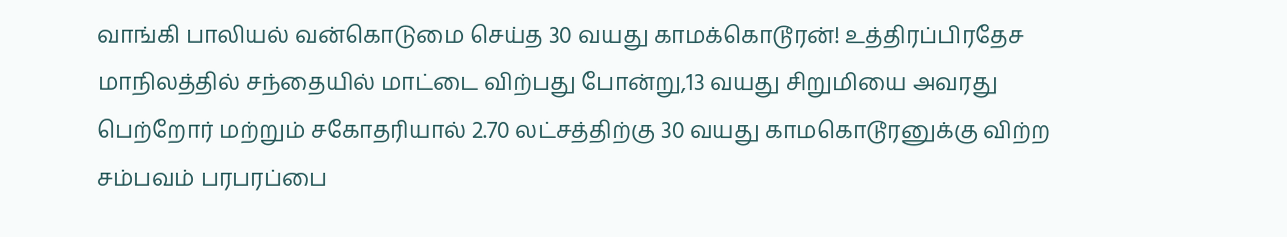வாங்கி பாலியல் வன்கொடுமை செய்த 30 வயது காமக்கொடூரன்! உத்திரப்பிரதேச மாநிலத்தில் சந்தையில் மாட்டை விற்பது போன்று,13 வயது சிறுமியை அவரது பெற்றோர் மற்றும் சகோதரியால் 2.70 லட்சத்திற்கு 30 வயது காமகொடூரனுக்கு விற்ற சம்பவம் பரபரப்பை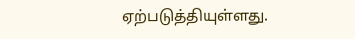ஏற்படுத்தியுள்ளது.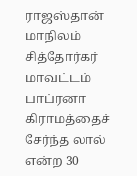ராஜஸ்தான் மாநிலம் சித்தோர்கர் மாவட்டம் பாப்ரனா கிராமத்தைச் சேர்ந்த லால் என்ற 30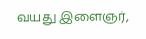வயது இளைஞர்,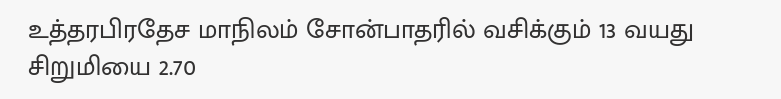உத்தரபிரதேச மாநிலம் சோன்பாதரில் வசிக்கும் 13 வயது சிறுமியை 2.70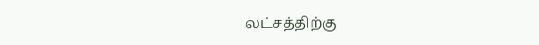லட்சத்திற்கு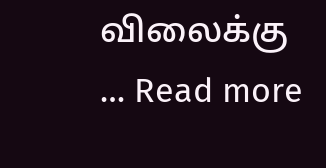விலைக்கு … Read more